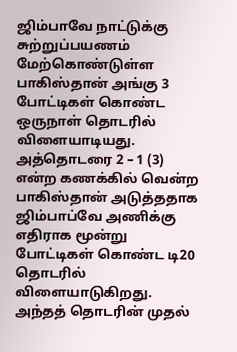ஜிம்பாவே நாட்டுக்கு சுற்றுப்பயணம் மேற்கொண்டுள்ள பாகிஸ்தான் அங்கு 3 போட்டிகள் கொண்ட ஒருநாள் தொடரில் விளையாடியது. அத்தொடரை 2 – 1 (3) என்ற கணக்கில் வென்ற பாகிஸ்தான் அடுத்ததாக ஜிம்பாப்வே அணிக்கு எதிராக மூன்று போட்டிகள் கொண்ட டி20 தொடரில் விளையாடுகிறது. அந்தத் தொடரின் முதல்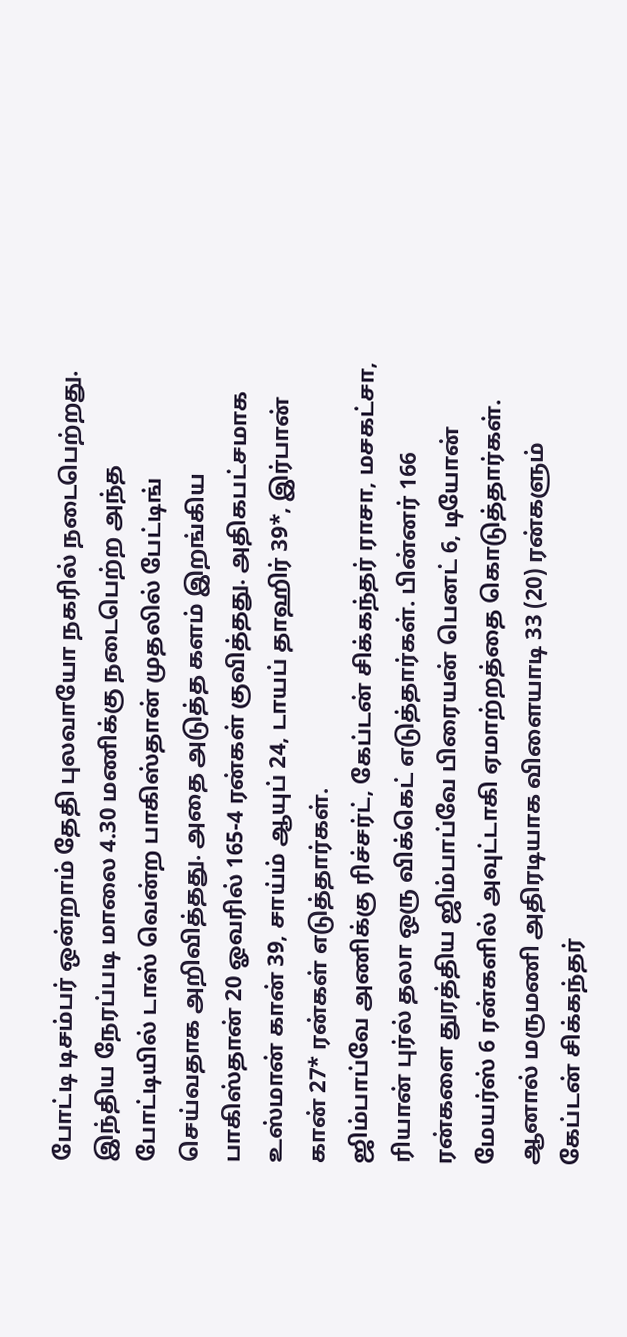போட்டி டிசம்பர் ஒன்றாம் தேதி புலவாயோ நகரில் நடைபெற்றது.
இந்திய நேரப்படி மாலை 4.30 மணிக்கு நடைபெற்ற அந்த போட்டியில் டாஸ் வென்ற பாகிஸ்தான் முதலில் பேட்டிங் செய்வதாக அறிவித்தது. அதை அடுத்த களம் இறங்கிய பாகிஸ்தான் 20 ஓவரில் 165-4 ரன்கள் குவித்தது. அதிகபட்சமாக உஸ்மான் கான் 39, சாய்ம் ஆயுப் 24, டாயப் தாஹிர் 39*, இர்பான் கான் 27* ரன்கள் எடுத்தார்கள்.
ஜிம்பாப்வே அணிக்கு ரிச்சர்ட், கேப்டன் சிக்கந்தர் ராசா, மசகட்சா, ரியான் புர்ல் தலா ஒரு விக்கெட் எடுத்தார்கள். பின்னர் 166 ரன்களை துரத்திய ஜிம்பாப்வே பிரையன் பெனட் 6, டியோன் மேயர்ஸ் 6 ரன்களில் அவுட்டாகி ஏமாற்றத்தை கொடுத்தார்கள். ஆனால் மருமணி அதிரடியாக விளையாடி 33 (20) ரன்களும் கேப்டன் சிக்கந்தர்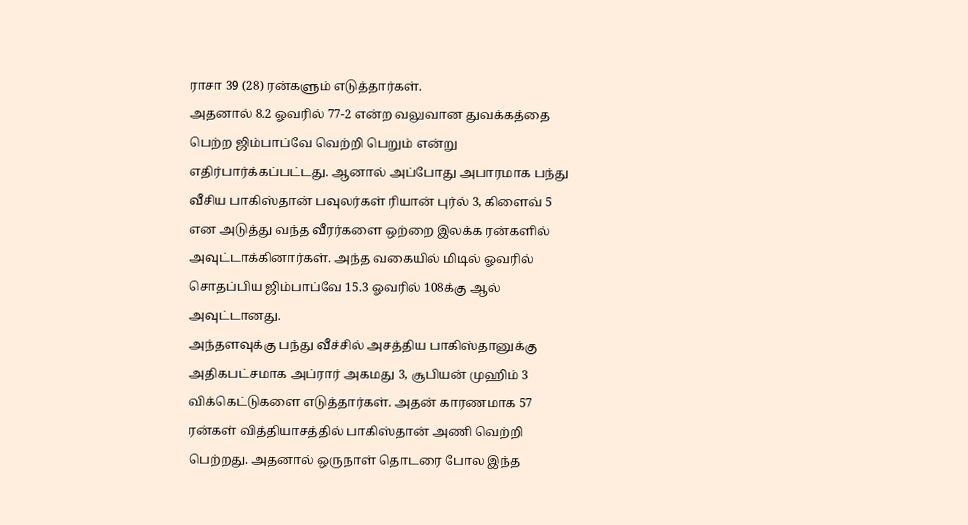ராசா 39 (28) ரன்களும் எடுத்தார்கள்.
அதனால் 8.2 ஓவரில் 77-2 என்ற வலுவான துவக்கத்தை பெற்ற ஜிம்பாப்வே வெற்றி பெறும் என்று எதிர்பார்க்கப்பட்டது. ஆனால் அப்போது அபாரமாக பந்து வீசிய பாகிஸ்தான் பவுலர்கள் ரியான் புர்ல் 3, கிளைவ் 5 என அடுத்து வந்த வீரர்களை ஒற்றை இலக்க ரன்களில் அவுட்டாக்கினார்கள். அந்த வகையில் மிடில் ஓவரில் சொதப்பிய ஜிம்பாப்வே 15.3 ஓவரில் 108க்கு ஆல் அவுட்டானது.
அந்தளவுக்கு பந்து வீச்சில் அசத்திய பாகிஸ்தானுக்கு அதிகபட்சமாக அப்ரார் அகமது 3, சூபியன் முஹிம் 3 விக்கெட்டுகளை எடுத்தார்கள். அதன் காரணமாக 57 ரன்கள் வித்தியாசத்தில் பாகிஸ்தான் அணி வெற்றி பெற்றது. அதனால் ஒருநாள் தொடரை போல இந்த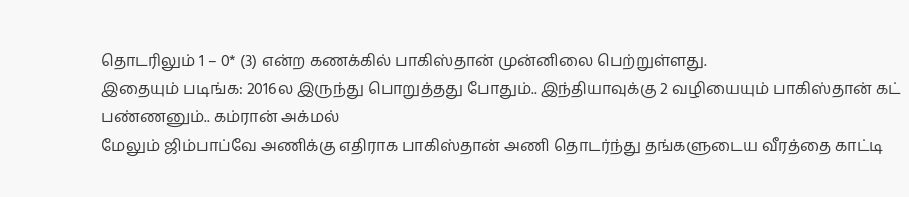தொடரிலும் 1 – 0* (3) என்ற கணக்கில் பாகிஸ்தான் முன்னிலை பெற்றுள்ளது.
இதையும் படிங்க: 2016ல இருந்து பொறுத்தது போதும்.. இந்தியாவுக்கு 2 வழியையும் பாகிஸ்தான் கட் பண்ணனும்.. கம்ரான் அக்மல்
மேலும் ஜிம்பாப்வே அணிக்கு எதிராக பாகிஸ்தான் அணி தொடர்ந்து தங்களுடைய வீரத்தை காட்டி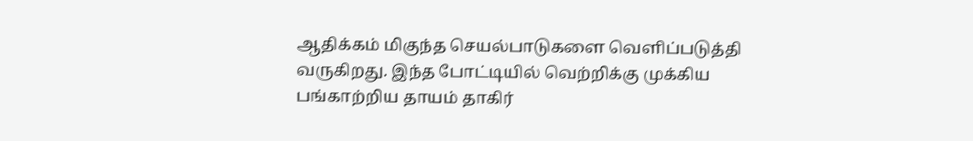ஆதிக்கம் மிகுந்த செயல்பாடுகளை வெளிப்படுத்தி வருகிறது. இந்த போட்டியில் வெற்றிக்கு முக்கிய பங்காற்றிய தாயம் தாகிர்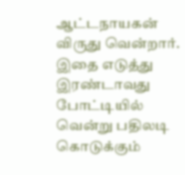ஆட்டநாயகன் விருது வென்றார். இதை எடுத்து இரண்டாவது போட்டியில் வென்று பதிலடி கொடுக்கும்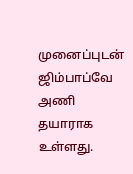முனைப்புடன் ஜிம்பாப்வே அணி தயாராக உள்ளது.